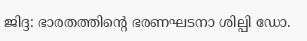ജിദ്ദ: ഭാരതത്തിന്റെ ഭരണഘടനാ ശില്പി ഡോ.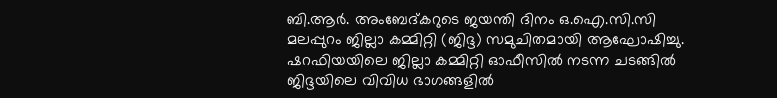ബി.ആർ. അംബേദ്കറുടെ ജയന്തി ദിനം ഒ.ഐ.സി.സി മലപ്പുറം ജില്ലാ കമ്മിറ്റി (ജിദ്ദ) സമുചിതമായി ആഘോഷിച്ചു. ഷറഫിയയിലെ ജില്ലാ കമ്മിറ്റി ഓഫീസിൽ നടന്ന ചടങ്ങിൽ ജിദ്ദയിലെ വിവിധ ഭാഗങ്ങളിൽ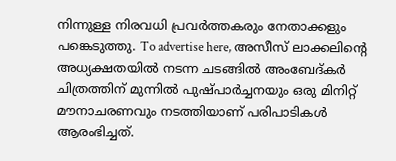നിന്നുള്ള നിരവധി പ്രവർത്തകരും നേതാക്കളും പങ്കെടുത്തു. To advertise here, അസീസ് ലാക്കലിന്റെ അധ്യക്ഷതയിൽ നടന്ന ചടങ്ങിൽ അംബേദ്കർ ചിത്രത്തിന് മുന്നിൽ പുഷ്പാർച്ചനയും ഒരു മിനിറ്റ് മൗനാചരണവും നടത്തിയാണ് പരിപാടികൾ ആരംഭിച്ചത്.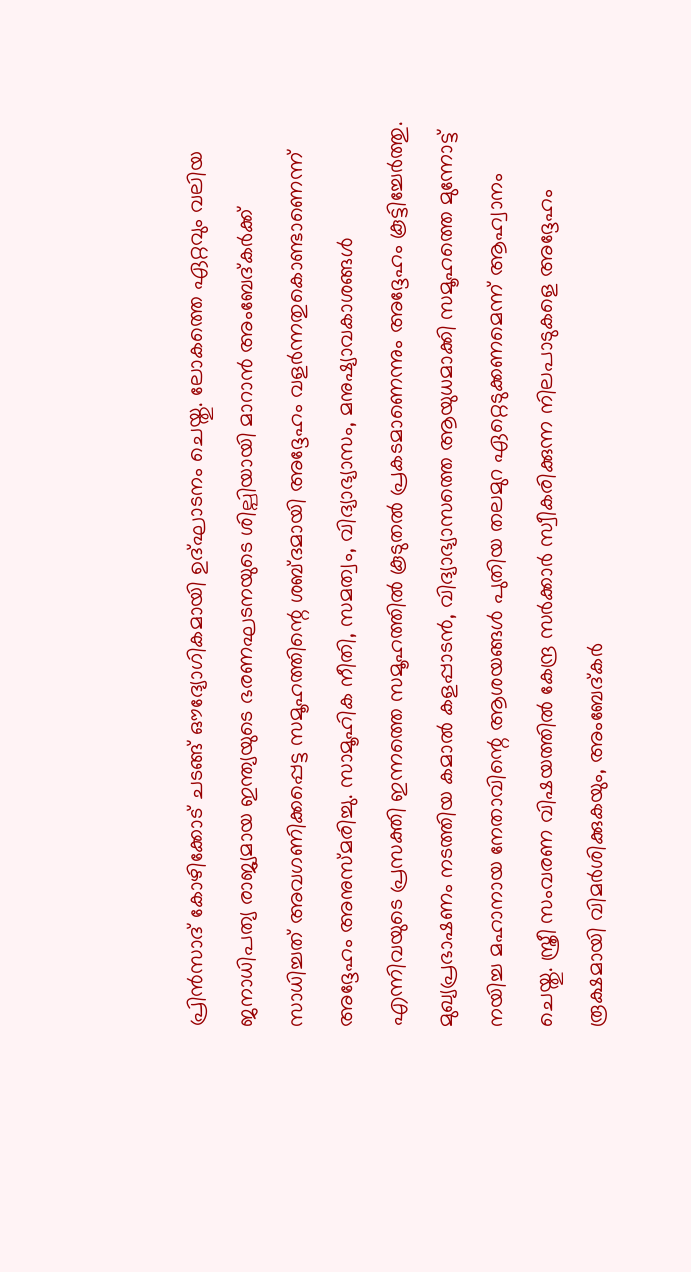പ്രിൻസാദ് കോഴിക്കോട് ചടങ്ങ് ഔദ്യോഗികമായി ഉദ്ഘാടനം ചെയ്തു. ലോകത്തെ ഏറ്റവും വലിയ ജനാധിപത്യ രാജ്യമായ ഇന്ത്യയുടെ ഭരണഘടനയുടെ ശില്പിയായി മാറാൻ അംബേദ്കർക്ക് സാധിച്ചത് അവഗണിക്കപ്പെട്ട സമൂഹത്തിന്റെ ശബ്ദമായി അദ്ദേഹം വളർന്നതുകൊണ്ടാണെന്ന് അദ്ദേഹം അനുസ്മരിച്ചു. സാമൂഹിക നീതി, സമത്വം, വിദ്യാഭ്യാസം, മനുഷ്യാവകാശങ്ങൾ എന്നിവയുടെ പ്രസക്തി ഇന്നത്തെ സമൂഹത്തിൽ കൂടുതൽ പ്രകടമാണെന്നും അദ്ദേഹം കൂട്ടിച്ചേർത്തു. മുഖ്യപ്രഭാഷണം നടത്തിയ കമാൽ കളപ്പാടൻ, വിദ്യാഭ്യാസത്തെ ആയുധമാക്കി സമൂഹത്തെ മുന്നോട്ട് നയിച്ച മഹാനായ നേതാവിന്റെ ആശയങ്ങൾ പുതിയ തലമുറ ഏറ്റെടുക്കണമെന്ന് ആഹ്വാനം ചെയ്തു. സ്ത്രീ സംവരണ വിഷയത്തിൽ കേന്ദ്ര സർക്കാർ സ്വീകരിക്കുന്ന നിലപാടുകളെ അദ്ദേഹം രൂക്ഷമായി വിമർശിക്കുകയും, അംബേദ്കർ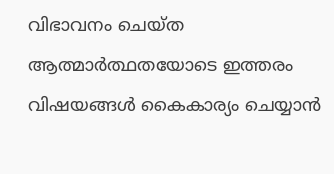വിഭാവനം ചെയ്ത ആത്മാർത്ഥതയോടെ ഇത്തരം വിഷയങ്ങൾ കൈകാര്യം ചെയ്യാൻ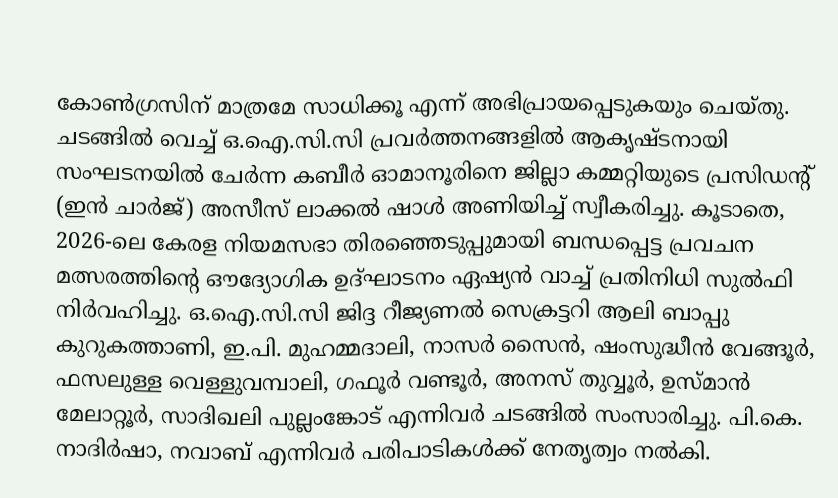കോൺഗ്രസിന് മാത്രമേ സാധിക്കൂ എന്ന് അഭിപ്രായപ്പെടുകയും ചെയ്തു. ചടങ്ങിൽ വെച്ച് ഒ.ഐ.സി.സി പ്രവർത്തനങ്ങളിൽ ആകൃഷ്ടനായി സംഘടനയിൽ ചേർന്ന കബീർ ഓമാനൂരിനെ ജില്ലാ കമ്മറ്റിയുടെ പ്രസിഡന്റ് (ഇൻ ചാർജ്) അസീസ് ലാക്കൽ ഷാൾ അണിയിച്ച് സ്വീകരിച്ചു. കൂടാതെ, 2026-ലെ കേരള നിയമസഭാ തിരഞ്ഞെടുപ്പുമായി ബന്ധപ്പെട്ട പ്രവചന മത്സരത്തിന്റെ ഔദ്യോഗിക ഉദ്ഘാടനം ഏഷ്യൻ വാച്ച് പ്രതിനിധി സുൽഫി നിർവഹിച്ചു. ഒ.ഐ.സി.സി ജിദ്ദ റീജ്യണൽ സെക്രട്ടറി ആലി ബാപ്പു കുറുകത്താണി, ഇ.പി. മുഹമ്മദാലി, നാസർ സൈൻ, ഷംസുദ്ധീൻ വേങ്ങൂർ, ഫസലുള്ള വെള്ളുവമ്പാലി, ഗഫൂർ വണ്ടൂർ, അനസ് തുവ്വൂർ, ഉസ്മാൻ മേലാറ്റൂർ, സാദിഖലി പുല്ലംങ്കോട് എന്നിവർ ചടങ്ങിൽ സംസാരിച്ചു. പി.കെ. നാദിർഷാ, നവാബ് എന്നിവർ പരിപാടികൾക്ക് നേതൃത്വം നൽകി.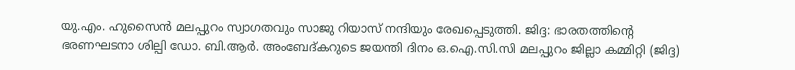യു.എം. ഹുസൈൻ മലപ്പുറം സ്വാഗതവും സാജു റിയാസ് നന്ദിയും രേഖപ്പെടുത്തി. ജിദ്ദ: ഭാരതത്തിന്റെ ഭരണഘടനാ ശില്പി ഡോ. ബി.ആർ. അംബേദ്കറുടെ ജയന്തി ദിനം ഒ.ഐ.സി.സി മലപ്പുറം ജില്ലാ കമ്മിറ്റി (ജിദ്ദ)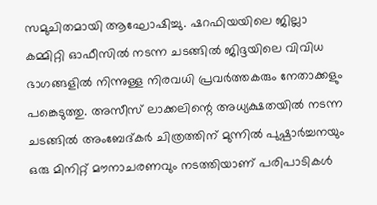സമുചിതമായി ആഘോഷിച്ചു. ഷറഫിയയിലെ ജില്ലാ കമ്മിറ്റി ഓഫീസിൽ നടന്ന ചടങ്ങിൽ ജിദ്ദയിലെ വിവിധ ഭാഗങ്ങളിൽ നിന്നുള്ള നിരവധി പ്രവർത്തകരും നേതാക്കളും പങ്കെടുത്തു. അസീസ് ലാക്കലിന്റെ അധ്യക്ഷതയിൽ നടന്ന ചടങ്ങിൽ അംബേദ്കർ ചിത്രത്തിന് മുന്നിൽ പുഷ്പാർച്ചനയും ഒരു മിനിറ്റ് മൗനാചരണവും നടത്തിയാണ് പരിപാടികൾ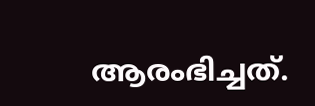ആരംഭിച്ചത്.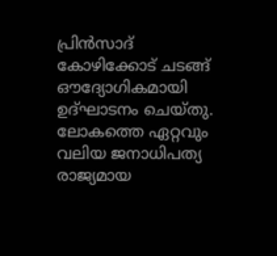പ്രിൻസാദ് കോഴിക്കോട് ചടങ്ങ് ഔദ്യോഗികമായി ഉദ്ഘാടനം ചെയ്തു. ലോകത്തെ ഏറ്റവും വലിയ ജനാധിപത്യ രാജ്യമായ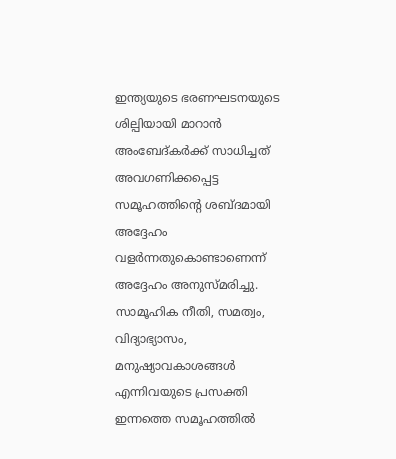ഇന്ത്യയുടെ ഭരണഘടനയുടെ ശില്പിയായി മാറാൻ അംബേദ്കർക്ക് സാധിച്ചത് അവഗണിക്കപ്പെട്ട സമൂഹത്തിന്റെ ശബ്ദമായി അദ്ദേഹം വളർന്നതുകൊണ്ടാണെന്ന് അദ്ദേഹം അനുസ്മരിച്ചു. സാമൂഹിക നീതി, സമത്വം, വിദ്യാഭ്യാസം, മനുഷ്യാവകാശങ്ങൾ എന്നിവയുടെ പ്രസക്തി ഇന്നത്തെ സമൂഹത്തിൽ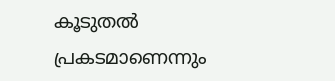കൂടുതൽ പ്രകടമാണെന്നും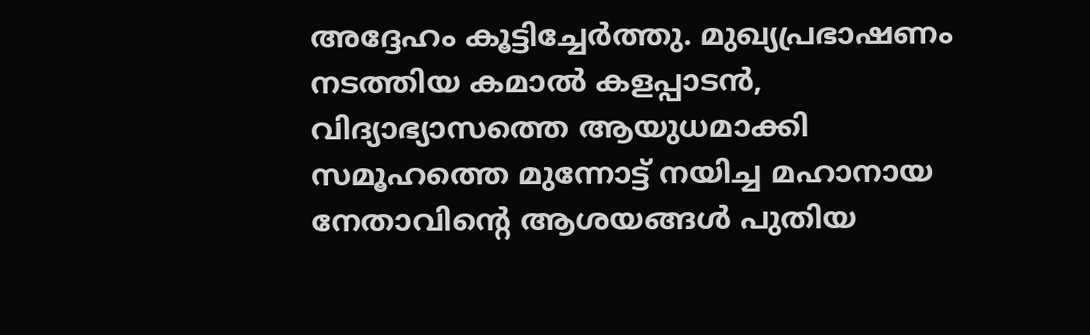അദ്ദേഹം കൂട്ടിച്ചേർത്തു. മുഖ്യപ്രഭാഷണം നടത്തിയ കമാൽ കളപ്പാടൻ, വിദ്യാഭ്യാസത്തെ ആയുധമാക്കി സമൂഹത്തെ മുന്നോട്ട് നയിച്ച മഹാനായ നേതാവിന്റെ ആശയങ്ങൾ പുതിയ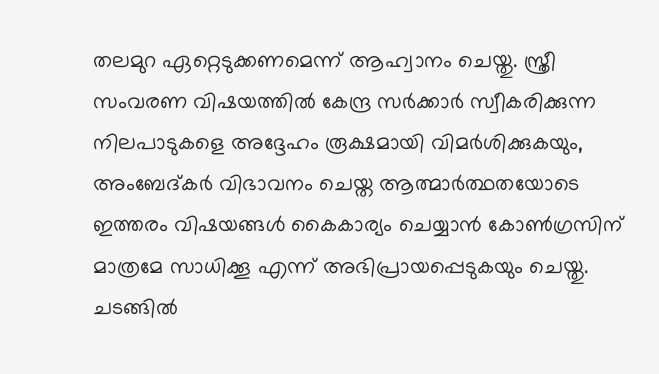തലമുറ ഏറ്റെടുക്കണമെന്ന് ആഹ്വാനം ചെയ്തു. സ്ത്രീ സംവരണ വിഷയത്തിൽ കേന്ദ്ര സർക്കാർ സ്വീകരിക്കുന്ന നിലപാടുകളെ അദ്ദേഹം രൂക്ഷമായി വിമർശിക്കുകയും, അംബേദ്കർ വിഭാവനം ചെയ്ത ആത്മാർത്ഥതയോടെ ഇത്തരം വിഷയങ്ങൾ കൈകാര്യം ചെയ്യാൻ കോൺഗ്രസിന് മാത്രമേ സാധിക്കൂ എന്ന് അഭിപ്രായപ്പെടുകയും ചെയ്തു. ചടങ്ങിൽ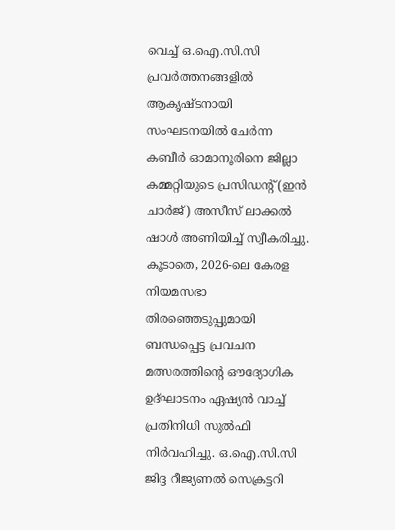വെച്ച് ഒ.ഐ.സി.സി പ്രവർത്തനങ്ങളിൽ ആകൃഷ്ടനായി സംഘടനയിൽ ചേർന്ന കബീർ ഓമാനൂരിനെ ജില്ലാ കമ്മറ്റിയുടെ പ്രസിഡന്റ് (ഇൻ ചാർജ്) അസീസ് ലാക്കൽ ഷാൾ അണിയിച്ച് സ്വീകരിച്ചു. കൂടാതെ, 2026-ലെ കേരള നിയമസഭാ തിരഞ്ഞെടുപ്പുമായി ബന്ധപ്പെട്ട പ്രവചന മത്സരത്തിന്റെ ഔദ്യോഗിക ഉദ്ഘാടനം ഏഷ്യൻ വാച്ച് പ്രതിനിധി സുൽഫി നിർവഹിച്ചു. ഒ.ഐ.സി.സി ജിദ്ദ റീജ്യണൽ സെക്രട്ടറി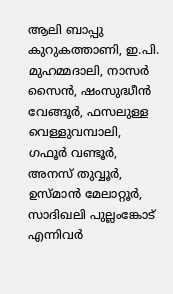ആലി ബാപ്പു കുറുകത്താണി, ഇ.പി. മുഹമ്മദാലി, നാസർ സൈൻ, ഷംസുദ്ധീൻ വേങ്ങൂർ, ഫസലുള്ള വെള്ളുവമ്പാലി, ഗഫൂർ വണ്ടൂർ, അനസ് തുവ്വൂർ, ഉസ്മാൻ മേലാറ്റൂർ, സാദിഖലി പുല്ലംങ്കോട് എന്നിവർ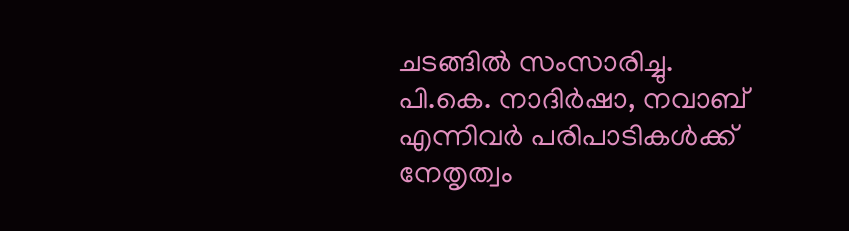ചടങ്ങിൽ സംസാരിച്ചു. പി.കെ. നാദിർഷാ, നവാബ് എന്നിവർ പരിപാടികൾക്ക് നേതൃത്വം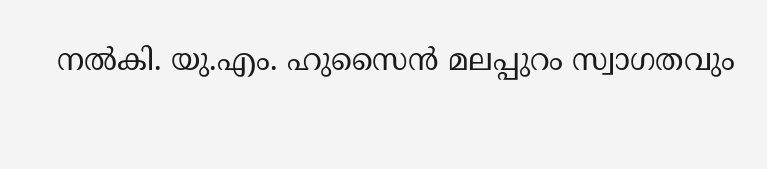നൽകി. യു.എം. ഹുസൈൻ മലപ്പുറം സ്വാഗതവും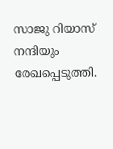സാജു റിയാസ് നന്ദിയും രേഖപ്പെടുത്തി.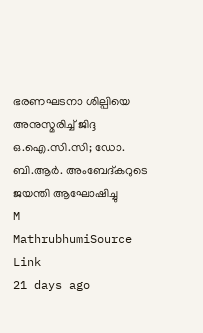ഭരണഘടനാ ശില്പിയെ അനുസ്മരിച്ച് ജിദ്ദ ഒ.ഐ.സി.സി; ഡോ. ബി.ആർ. അംബേദ്കറുടെ ജയന്തി ആഘോഷിച്ചു
M
MathrubhumiSource Link
21 days ago